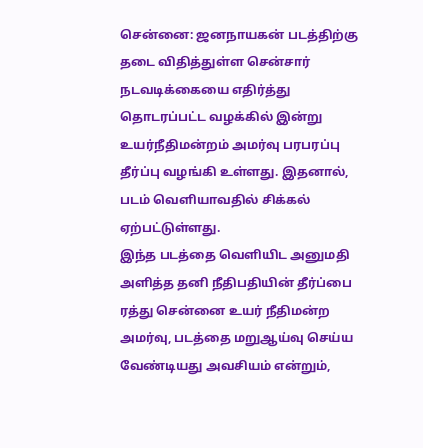சென்னை: ஜனநாயகன் படத்திற்கு தடை விதித்துள்ள சென்சார் நடவடிக்கையை எதிர்த்து தொடரப்பட்ட வழக்கில் இன்று உயர்நீதிமன்றம் அமர்வு பரபரப்பு தீர்ப்பு வழங்கி உள்ளது. இதனால், படம் வெளியாவதில் சிக்கல் ஏற்பட்டுள்ளது.
இந்த படத்தை வெளியிட அனுமதி அளித்த தனி நீதிபதியின் தீர்ப்பை ரத்து சென்னை உயர் நீதிமன்ற அமர்வு, படத்தை மறுஆய்வு செய்ய வேண்டியது அவசியம் என்றும்,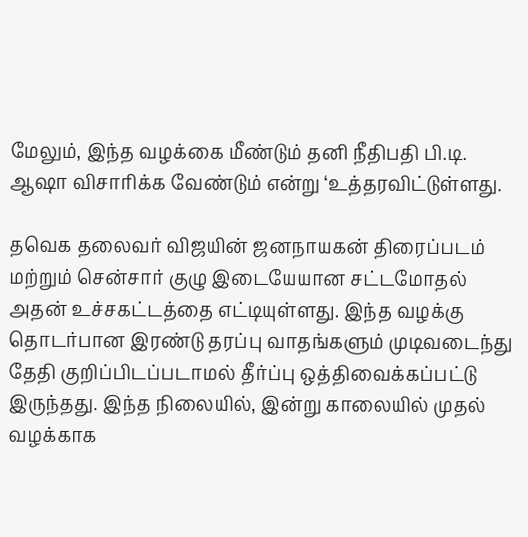மேலும், இந்த வழக்கை மீண்டும் தனி நீதிபதி பி.டி. ஆஷா விசாரிக்க வேண்டும் என்று ‘உத்தரவிட்டுள்ளது.

தவெக தலைவர் விஜயின் ஜனநாயகன் திரைப்படம் மற்றும் சென்சார் குழு இடையேயான சட்டமோதல் அதன் உச்சகட்டத்தை எட்டியுள்ளது. இந்த வழக்கு தொடர்பான இரண்டு தரப்பு வாதங்களும் முடிவடைந்து தேதி குறிப்பிடப்படாமல் தீர்ப்பு ஒத்திவைக்கப்பட்டு இருந்தது. இந்த நிலையில், இன்று காலையில் முதல் வழக்காக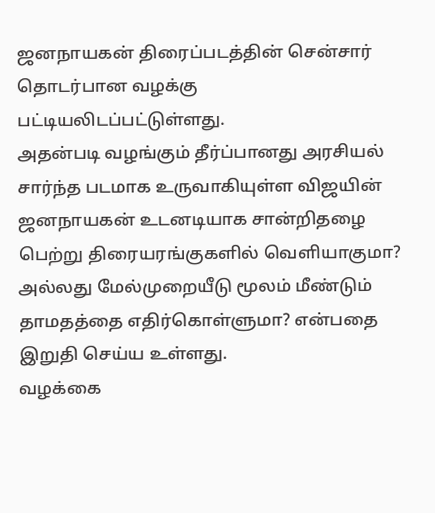ஜனநாயகன் திரைப்படத்தின் சென்சார் தொடர்பான வழக்கு பட்டியலிடப்பட்டுள்ளது.
அதன்படி வழங்கும் தீர்ப்பானது அரசியல் சார்ந்த படமாக உருவாகியுள்ள விஜயின் ஜனநாயகன் உடனடியாக சான்றிதழை பெற்று திரையரங்குகளில் வெளியாகுமா? அல்லது மேல்முறையீடு மூலம் மீண்டும் தாமதத்தை எதிர்கொள்ளுமா? என்பதை இறுதி செய்ய உள்ளது.
வழக்கை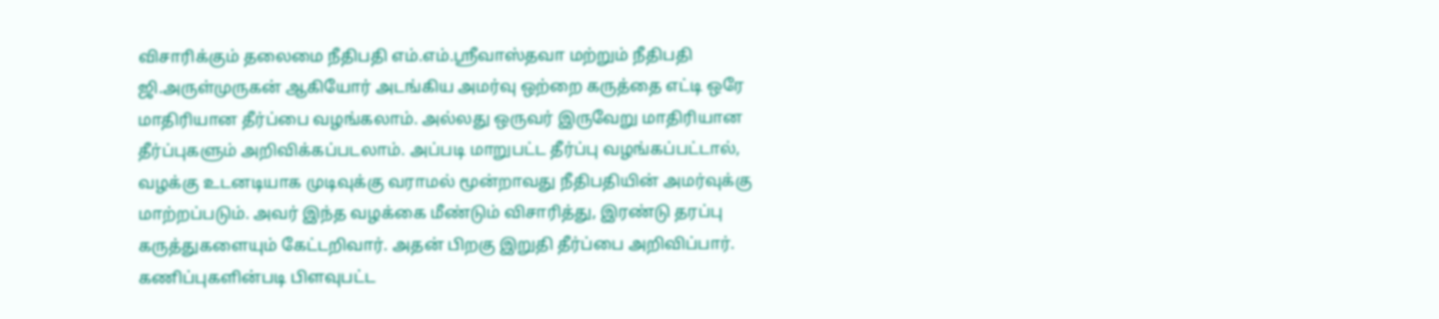விசாரிக்கும் தலைமை நீதிபதி எம்.எம்.ஸ்ரீவாஸ்தவா மற்றும் நீதிபதி ஜி.அருள்முருகன் ஆகியோர் அடங்கிய அமர்வு ஒற்றை கருத்தை எட்டி ஒரே மாதிரியான தீர்ப்பை வழங்கலாம். அல்லது ஒருவர் இருவேறு மாதிரியான தீர்ப்புகளும் அறிவிக்கப்படலாம். அப்படி மாறுபட்ட தீர்ப்பு வழங்கப்பட்டால், வழக்கு உடனடியாக முடிவுக்கு வராமல் மூன்றாவது நீதிபதியின் அமர்வுக்கு மாற்றப்படும். அவர் இந்த வழக்கை மீண்டும் விசாரித்து, இரண்டு தரப்பு கருத்துகளையும் கேட்டறிவார். அதன் பிறகு இறுதி தீர்ப்பை அறிவிப்பார். கணிப்புகளின்படி பிளவுபட்ட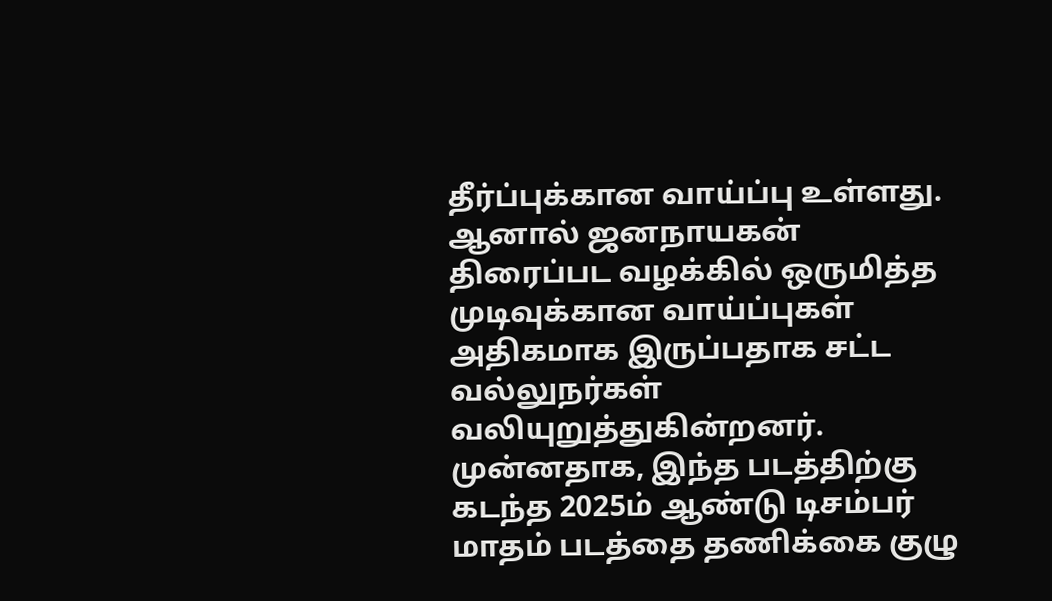தீர்ப்புக்கான வாய்ப்பு உள்ளது. ஆனால் ஜனநாயகன் திரைப்பட வழக்கில் ஒருமித்த முடிவுக்கான வாய்ப்புகள் அதிகமாக இருப்பதாக சட்ட வல்லுநர்கள் வலியுறுத்துகின்றனர்.
முன்னதாக, இந்த படத்திற்கு கடந்த 2025ம் ஆண்டு டிசம்பர் மாதம் படத்தை தணிக்கை குழு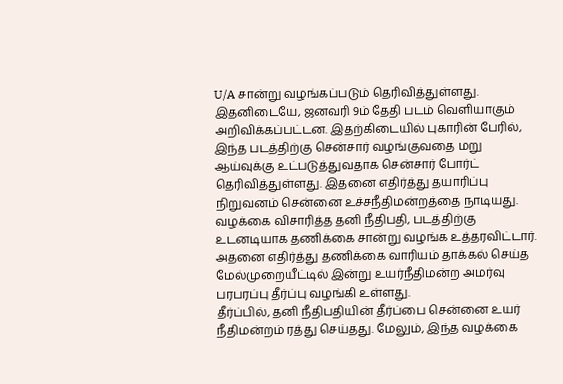U/A சான்று வழங்கப்படும் தெரிவித்துள்ளது. இதனிடையே, ஜனவரி 9ம் தேதி படம் வெளியாகும் அறிவிக்கப்பட்டன. இதற்கிடையில் புகாரின் பேரில், இந்த படத்திற்கு சென்சார் வழங்குவதை மறு ஆய்வுக்கு உட்படுத்துவதாக சென்சார் போர்ட் தெரிவித்துள்ளது. இதனை எதிர்த்து தயாரிப்பு நிறுவனம் சென்னை உச்சநீதிமன்றத்தை நாடியது. வழக்கை விசாரித்த தனி நீதிபதி, படத்திற்கு உடனடியாக தணிக்கை சான்று வழங்க உத்தரவிட்டார். அதனை எதிர்த்து தணிக்கை வாரியம் தாக்கல் செய்த மேல்முறையீட்டில் இன்று உயர்நீதிமன்ற அமர்வு பரபரப்பு தீர்ப்பு வழங்கி உள்ளது.
தீர்ப்பில், தனி நீதிபதியின் தீர்ப்பை சென்னை உயர் நீதிமன்றம் ரத்து செய்தது. மேலும், இந்த வழக்கை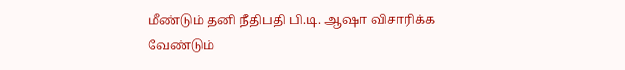மீண்டும் தனி நீதிபதி பி.டி. ஆஷா விசாரிக்க வேண்டும்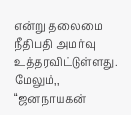என்று தலைமை நீதிபதி அமர்வு உத்தரவிட்டுள்ளது.
மேலும்,, “ஜனநாயகன்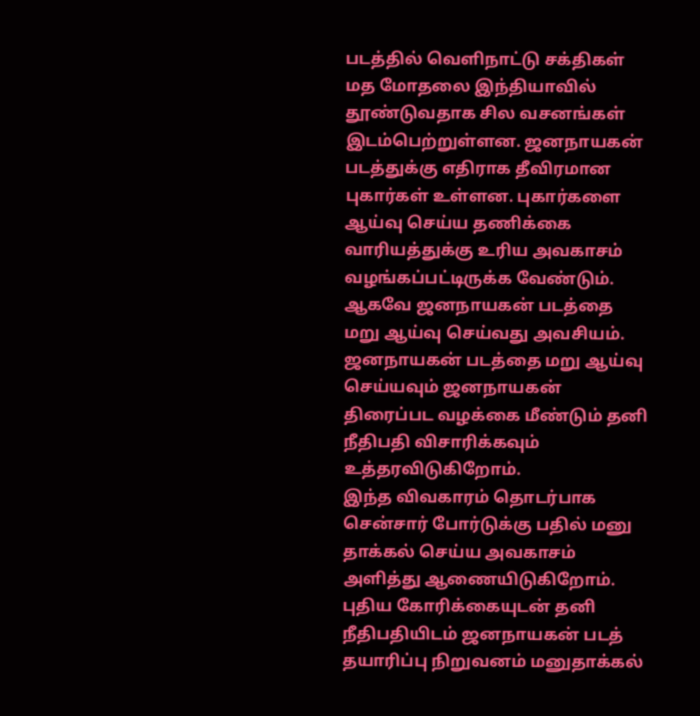படத்தில் வெளிநாட்டு சக்திகள் மத மோதலை இந்தியாவில் தூண்டுவதாக சில வசனங்கள் இடம்பெற்றுள்ளன. ஜனநாயகன் படத்துக்கு எதிராக தீவிரமான புகார்கள் உள்ளன. புகார்களை ஆய்வு செய்ய தணிக்கை வாரியத்துக்கு உரிய அவகாசம் வழங்கப்பட்டிருக்க வேண்டும். ஆகவே ஜனநாயகன் படத்தை மறு ஆய்வு செய்வது அவசியம். ஜனநாயகன் படத்தை மறு ஆய்வு செய்யவும் ஜனநாயகன் திரைப்பட வழக்கை மீண்டும் தனி நீதிபதி விசாரிக்கவும் உத்தரவிடுகிறோம்.
இந்த விவகாரம் தொடர்பாக சென்சார் போர்டுக்கு பதில் மனு தாக்கல் செய்ய அவகாசம் அளித்து ஆணையிடுகிறோம். புதிய கோரிக்கையுடன் தனி நீதிபதியிடம் ஜனநாயகன் படத் தயாரிப்பு நிறுவனம் மனுதாக்கல்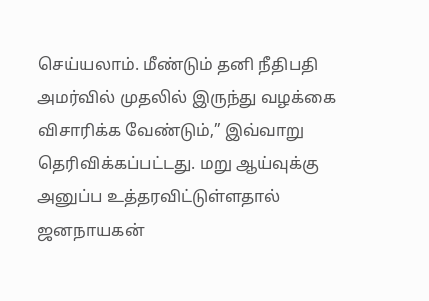செய்யலாம். மீண்டும் தனி நீதிபதி அமர்வில் முதலில் இருந்து வழக்கை விசாரிக்க வேண்டும்,” இவ்வாறு தெரிவிக்கப்பட்டது. மறு ஆய்வுக்கு அனுப்ப உத்தரவிட்டுள்ளதால் ஜனநாயகன்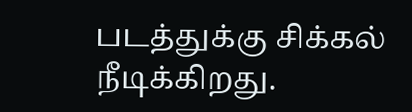படத்துக்கு சிக்கல் நீடிக்கிறது.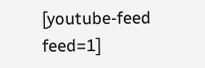[youtube-feed feed=1]